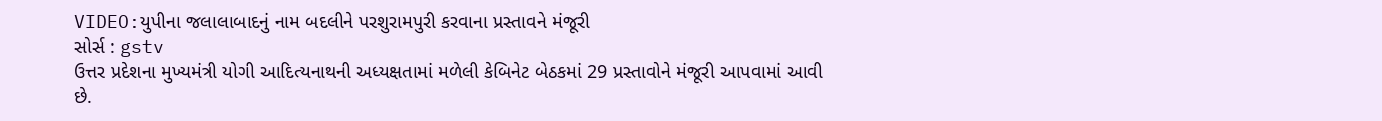VIDEO:યુપીના જલાલાબાદનું નામ બદલીને પરશુરામપુરી કરવાના પ્રસ્તાવને મંજૂરી
સોર્સ : gstv
ઉત્તર પ્રદેશના મુખ્યમંત્રી યોગી આદિત્યનાથની અધ્યક્ષતામાં મળેલી કેબિનેટ બેઠકમાં 29 પ્રસ્તાવોને મંજૂરી આપવામાં આવી છે.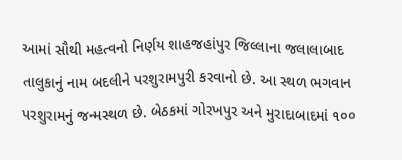આમાં સૌથી મહત્વનો નિર્ણય શાહજહાંપુર જિલ્લાના જલાલાબાદ તાલુકાનું નામ બદલીને પરશુરામપુરી કરવાનો છે. આ સ્થળ ભગવાન પરશુરામનું જન્મસ્થળ છે. બેઠકમાં ગોરખપુર અને મુરાદાબાદમાં ૧૦૦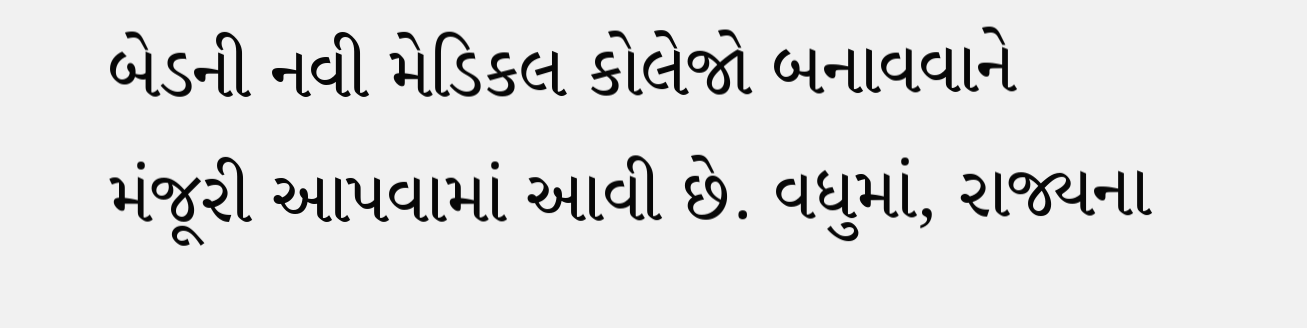બેડની નવી મેડિકલ કોલેજો બનાવવાને મંજૂરી આપવામાં આવી છે. વધુમાં, રાજ્યના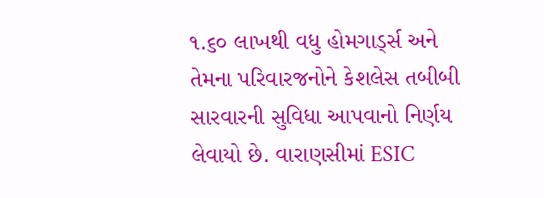૧.૬૦ લાખથી વધુ હોમગાર્ડ્સ અને તેમના પરિવારજનોને કેશલેસ તબીબી સારવારની સુવિધા આપવાનો નિર્ણય લેવાયો છે. વારાણસીમાં ESIC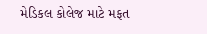મેડિકલ કોલેજ માટે મફત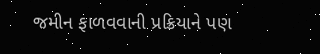જમીન ફાળવવાની પ્રક્રિયાને પણ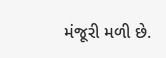મંજૂરી મળી છે.